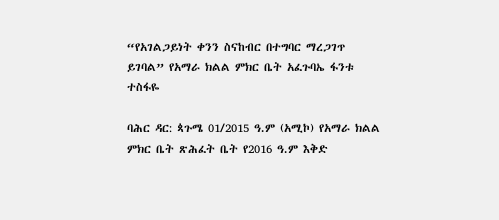“የአገልጋይነት ቀንን ስናከብር በተግባር ማረጋገጥ ይገባል” የአማራ ክልል ምክር ቤት አፈጉባኤ ፋንቱ ተስፋዬ

ባሕር ዳር: ጳጉሜ 01/2015 ዓ.ም (አሚኮ) የአማራ ክልል ምክር ቤት ጽሕፈት ቤት የ2016 ዓ.ም እቅድ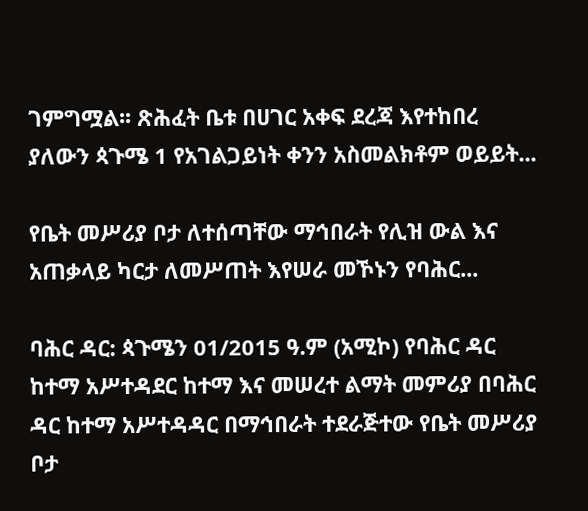ገምግሟል፡፡ ጽሕፈት ቤቱ በሀገር አቀፍ ደረጃ እየተከበረ ያለውን ጳጉሜ 1 የአገልጋይነት ቀንን አስመልክቶም ወይይት...

የቤት መሥሪያ ቦታ ለተሰጣቸው ማኅበራት የሊዝ ውል እና አጠቃላይ ካርታ ለመሥጠት እየሠራ መኾኑን የባሕር...

ባሕር ዳር: ጳጉሜን 01/2015 ዓ.ም (አሚኮ) የባሕር ዳር ከተማ አሥተዳደር ከተማ እና መሠረተ ልማት መምሪያ በባሕር ዳር ከተማ አሥተዳዳር በማኅበራት ተደራጅተው የቤት መሥሪያ ቦታ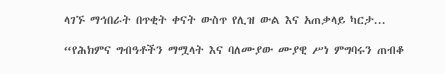ላገኙ ማኅበራት በጥቂት ቀናት ውስጥ የሊዝ ውል እና አጠቃላይ ካርታ...

“የሕክምና ግብዓቶችን ማሟላት እና ባለሙያው ሙያዊ ሥነ ምግባሩን ጠብቆ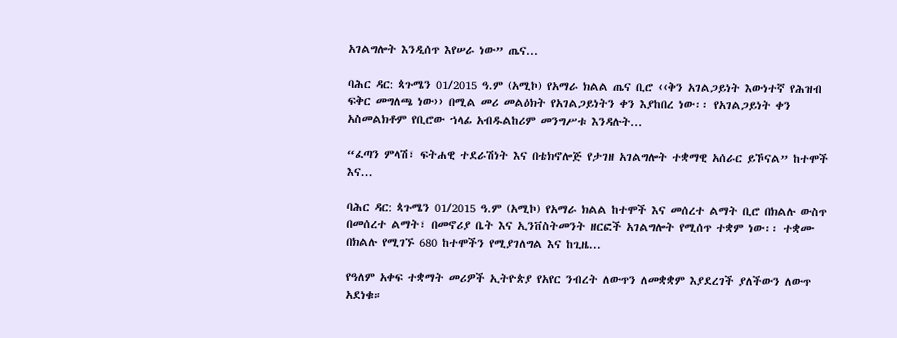አገልግሎት እንዲሰጥ እየሠራ ነው” ጤና...

ባሕር ዳር: ጳጉሜን 01/2015 ዓ.ም (አሚኮ) የአማራ ክልል ጤና ቢሮ ‹‹ቅን አገልጋይነት እውነተኛ የሕዝብ ፍቅር መግለጫ ነው›› በሚል መሪ መልዕክት የአገልጋይነትን ቀን እያከበረ ነው፡፡ የአገልጋይነት ቀን አስመልክቶም የቢሮው ኀላፊ አብዱልከሪም መንግሥቱ እንዳሉት...

“ፈጣን ምላሽ፣ ፍትሐዊ ተደራሽነት እና በቴክኖሎጅ የታገዘ አገልግሎት ተቋማዊ አሰራር ይኾናል” ከተሞች እና...

ባሕር ዳር: ጳጉሜን 01/2015 ዓ.ም (አሚኮ) የአማራ ክልል ከተሞች እና መሰረተ ልማት ቢሮ በክልሉ ውስጥ በመሰረተ ልማት፣ በመኖሪያ ቤት እና ኢንቨስትመንት ዘርፎች አገልግሎት የሚሰጥ ተቋም ነው፡፡ ተቋሙ በክልሉ የሚገኙ 680 ከተሞችን የሚያገለግል እና ከጊዜ...

የዓለም አቀፍ ተቋማት መሪዎች ኢትዮጵያ የአየር ንብረት ለውጥን ለመቋቋም እያደረገች ያለችውን ለውጥ አደነቁ።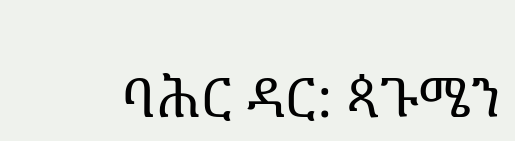ባሕር ዳር: ጳጉሜን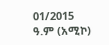01/2015 ዓ.ም (አሚኮ)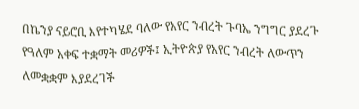በኬንያ ናይሮቢ እየተካሄደ ባለው የአየር ንብረት ጉባኤ ንግግር ያደረጉ የዓለም አቀፍ ተቋማት መሪዎች፤ ኢትዮጵያ የአየር ንብረት ለውጥን ለመቋቋም እያደረገች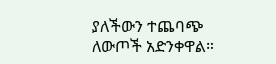ያለችውን ተጨባጭ ለውጦች አድንቀዋል።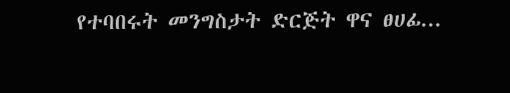የተባበሩት መንግስታት ድርጅት ዋና ፀሀፊ...